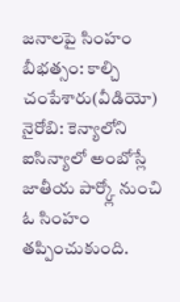జనాలపై సింహం బీభత్సం: కాల్చి చంపేశారు(వీడియో)
నైరోబి: కెన్యాలోని ఐసిన్యాలో అంబోస్లే జాతీయ పార్క్లో నుంచి ఓ సింహం తప్పించుకుంది.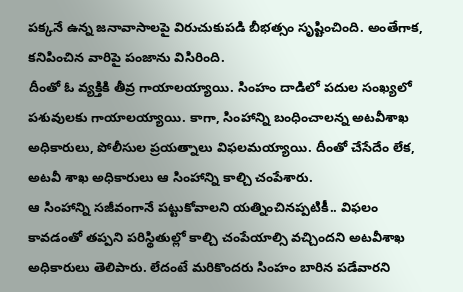పక్కనే ఉన్న జనావాసాలపై విరుచుకుపడి బీభత్సం సృష్టించింది. అంతేగాక, కనిపించిన వారిపై పంజాను విసిరింది.
దీంతో ఓ వ్యక్తికి తీవ్ర గాయాలయ్యాయి. సింహం దాడిలో పదుల సంఖ్యలో పశువులకు గాయాలయ్యాయి. కాగా, సింహాన్ని బంధించాలన్న అటవీశాఖ అధికారులు, పోలీసుల ప్రయత్నాలు విఫలమయ్యాయి. దీంతో చేసేదేం లేక, అటవీ శాఖ అధికారులు ఆ సింహాన్ని కాల్చి చంపేశారు.
ఆ సింహాన్ని సజీవంగానే పట్టుకోవాలని యత్నించినప్పటికీ.. విఫలం కావడంతో తప్పని పరిస్థితుల్లో కాల్చి చంపేయాల్సి వచ్చిందని అటవీశాఖ అధికారులు తెలిపారు. లేదంటే మరికొందరు సింహం బారిన పడేవారని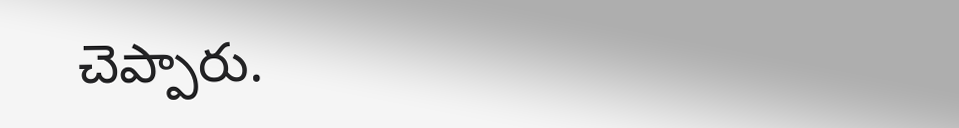చెప్పారు.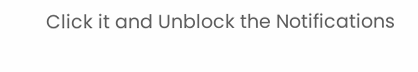Click it and Unblock the Notifications